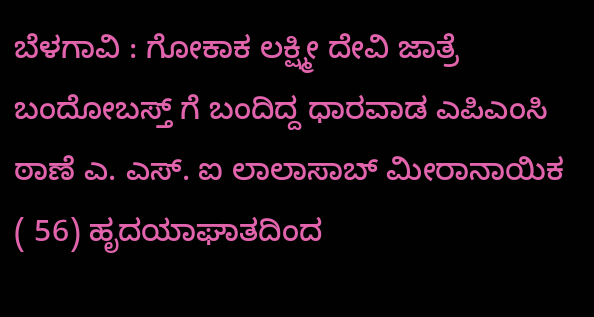ಬೆಳಗಾವಿ : ಗೋಕಾಕ ಲಕ್ಷ್ಮೀ ದೇವಿ ಜಾತ್ರೆ ಬಂದೋಬಸ್ತ್ ಗೆ ಬಂದಿದ್ದ ಧಾರವಾಡ ಎಪಿಎಂಸಿ ಠಾಣೆ ಎ. ಎಸ್. ಐ ಲಾಲಾಸಾಬ್ ಮೀರಾನಾಯಿಕ ( 56) ಹೃದಯಾಘಾತದಿಂದ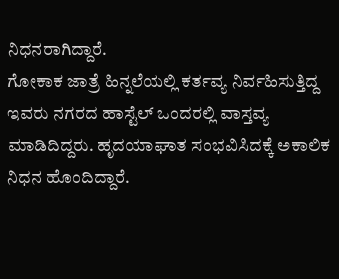ನಿಧನರಾಗಿದ್ದಾರೆ.
ಗೋಕಾಕ ಜಾತ್ರೆ ಹಿನ್ನಲೆಯಲ್ಲಿ ಕರ್ತವ್ಯ ನಿರ್ವಹಿಸುತ್ತಿದ್ದ ಇವರು ನಗರದ ಹಾಸ್ಟೆಲ್ ಒಂದರಲ್ಲಿ ವಾಸ್ತವ್ಯ ಮಾಡಿದಿದ್ದರು. ಹೃದಯಾಘಾತ ಸಂಭವಿಸಿದಕ್ಕೆ ಅಕಾಲಿಕ ನಿಧನ ಹೊಂದಿದ್ದಾರೆ.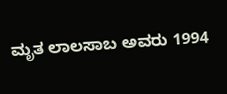ಮೃತ ಲಾಲಸಾಬ ಅವರು 1994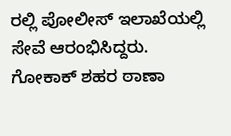ರಲ್ಲಿ ಪೋಲೀಸ್ ಇಲಾಖೆಯಲ್ಲಿ ಸೇವೆ ಆರಂಭಿಸಿದ್ದರು. ಗೋಕಾಕ್ ಶಹರ ಠಾಣಾ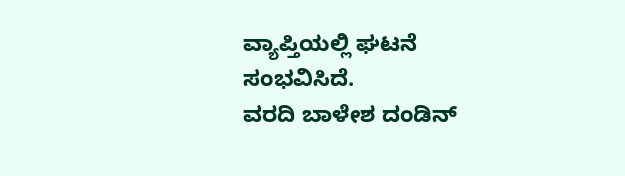ವ್ಯಾಪ್ತಿಯಲ್ಲಿ ಘಟನೆ ಸಂಭವಿಸಿದೆ.
ವರದಿ ಬಾಳೇಶ ದಂಡಿನ್